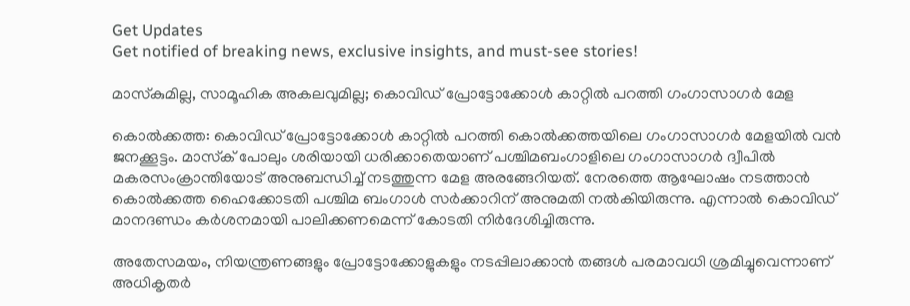Get Updates
Get notified of breaking news, exclusive insights, and must-see stories!

മാസ്‌കുമില്ല, സാമൂഹിക അകലവുമില്ല; കൊവിഡ് പ്രോട്ടോക്കോള്‍ കാറ്റില്‍ പറത്തി ഗംഗാസാഗര്‍ മേള

കൊല്‍ക്കത്ത: കൊവിഡ് പ്രോട്ടോക്കോള്‍ കാറ്റില്‍ പറത്തി കൊല്‍ക്കത്തയിലെ ഗംഗാസാഗര്‍ മേളയില്‍ വന്‍ ജനക്കൂട്ടം. മാസ്‌ക് പോലും ശരിയായി ധരിക്കാതെയാണ് പശ്ചിമബംഗാളിലെ ഗംഗാസാഗര്‍ ദ്വീപില്‍ മകരസംക്രാന്തിയോട് അനുബന്ധിച്ച് നടത്തുന്ന മേള അരങ്ങേറിയത്. നേരത്തെ ആഘോഷം നടത്താന്‍ കൊല്‍ക്കത്ത ഹൈക്കോടതി പശ്ചിമ ബംഗാള്‍ സര്‍ക്കാറിന് അനുമതി നല്‍കിയിരുന്നു. എന്നാല്‍ കൊവിഡ് മാനദണ്ഡം കര്‍ശനമായി പാലിക്കണമെന്ന് കോടതി നിര്‍ദേശിച്ചിരുന്നു.

അതേസമയം, നിയന്ത്രണങ്ങളും പ്രോട്ടോക്കോളുകളും നടപ്പിലാക്കാന്‍ തങ്ങള്‍ പരമാവധി ശ്രമിച്ചുവെന്നാണ് അധികൃതര്‍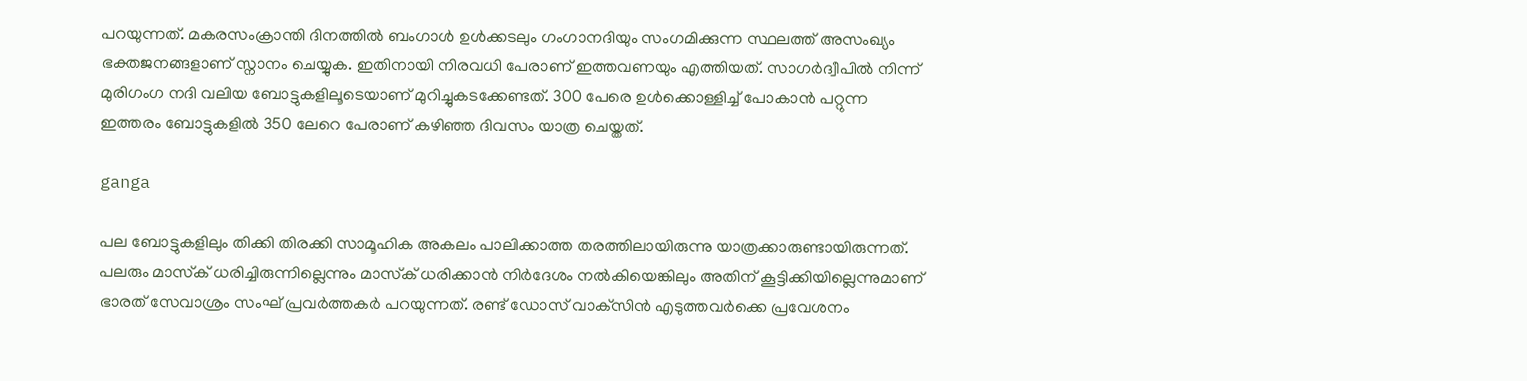പറയുന്നത്. മകരസംക്രാന്തി ദിനത്തില്‍ ബംഗാള്‍ ഉള്‍ക്കടലും ഗംഗാനദിയും സംഗമിക്കുന്ന സ്ഥലത്ത് അസംഖ്യം ഭക്തജനങ്ങളാണ് സ്നാനം ചെയ്യുക. ഇതിനായി നിരവധി പേരാണ് ഇത്തവണയും എത്തിയത്. സാഗര്‍ദ്വീപില്‍ നിന്ന് മുരിഗംഗ നദി വലിയ ബോട്ടുകളിലൂടെയാണ് മുറിച്ചുകടക്കേണ്ടത്. 300 പേരെ ഉള്‍ക്കൊള്ളിച്ച് പോകാന്‍ പറ്റുന്ന ഇത്തരം ബോട്ടുകളില്‍ 350 ലേറെ പേരാണ് കഴിഞ്ഞ ദിവസം യാത്ര ചെയ്തത്.

ganga

പല ബോട്ടുകളിലും തിക്കി തിരക്കി സാമൂഹിക അകലം പാലിക്കാത്ത തരത്തിലായിരുന്നു യാത്രക്കാരുണ്ടായിരുന്നത്. പലരും മാസ്‌ക് ധരിച്ചിരുന്നില്ലെന്നും മാസ്‌ക് ധരിക്കാന്‍ നിര്‍ദേശം നല്‍കിയെങ്കിലും അതിന് കൂട്ടിക്കിയില്ലെന്നുമാണ് ഭാരത് സേവാശ്രം സംഘ് പ്രവര്‍ത്തകര്‍ പറയുന്നത്. രണ്ട് ഡോസ് വാക്‌സിന്‍ എടുത്തവര്‍ക്കെ പ്രവേശനം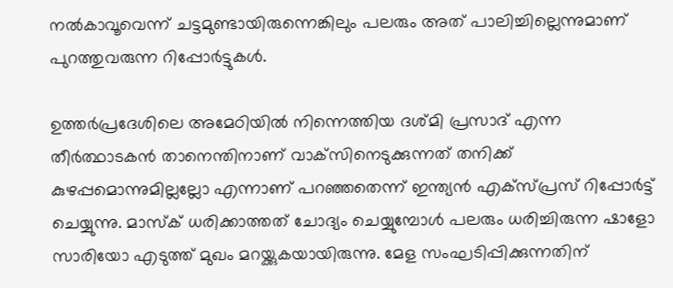നല്‍കാവൂവെന്ന് ചട്ടമുണ്ടായിരുന്നെങ്കിലും പലരും അത് പാലിച്ചില്ലെന്നുമാണ് പുറത്തുവരുന്ന റിപ്പോര്‍ട്ടുകള്‍.

ഉത്തര്‍പ്രദേശിലെ അമേഠിയില്‍ നിന്നെത്തിയ ദശ്മി പ്രസാദ് എന്ന തീര്‍ത്ഥാടകന്‍ താനെന്തിനാണ് വാക്‌സിനെടുക്കുന്നത് തനിക്ക് കുഴപ്പമൊന്നുമില്ലല്ലോ എന്നാണ് പറഞ്ഞതെന്ന് ഇന്ത്യന്‍ എക്‌സ്പ്രസ് റിപ്പോര്‍ട്ട് ചെയ്യുന്നു. മാസ്‌ക് ധരിക്കാത്തത് ചോദ്യം ചെയ്യുമ്പോള്‍ പലരും ധരിച്ചിരുന്ന ഷാളോ സാരിയോ എടുത്ത് മുഖം മറയ്ക്കുകയായിരുന്നു. മേള സംഘടിപ്പിക്കുന്നതിന്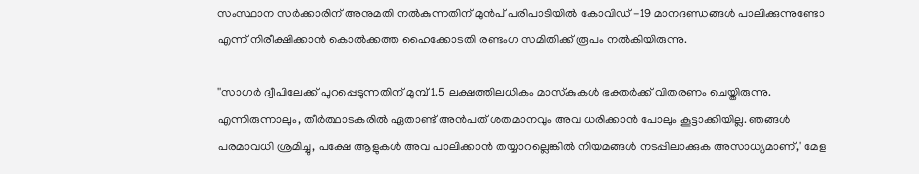സംസ്ഥാന സര്‍ക്കാരിന് അനുമതി നല്‍കുന്നതിന് മുന്‍പ് പരിപാടിയില്‍ കോവിഡ് -19 മാനദണ്ഡങ്ങള്‍ പാലിക്കുന്നുണ്ടോ എന്ന് നിരീക്ഷിക്കാന്‍ കൊല്‍ക്കത്ത ഹൈക്കോടതി രണ്ടംഗ സമിതിക്ക് രൂപം നല്‍കിയിരുന്നു.

''സാഗര്‍ ദ്വീപിലേക്ക് പുറപ്പെടുന്നതിന് മുമ്പ് 1.5 ലക്ഷത്തിലധികം മാസ്‌കുകള്‍ ഭക്തര്‍ക്ക് വിതരണം ചെയ്തിരുന്നു. എന്നിരുന്നാലും, തീര്‍ത്ഥാടകരില്‍ ഏതാണ്ട് അന്‍പത് ശതമാനവും അവ ധരിക്കാന്‍ പോലും കൂട്ടാക്കിയില്ല. ഞങ്ങള്‍ പരമാവധി ശ്രമിച്ചു, പക്ഷേ ആളുകള്‍ അവ പാലിക്കാന്‍ തയ്യാറല്ലെങ്കില്‍ നിയമങ്ങള്‍ നടപ്പിലാക്കുക അസാധ്യമാണ്,' മേള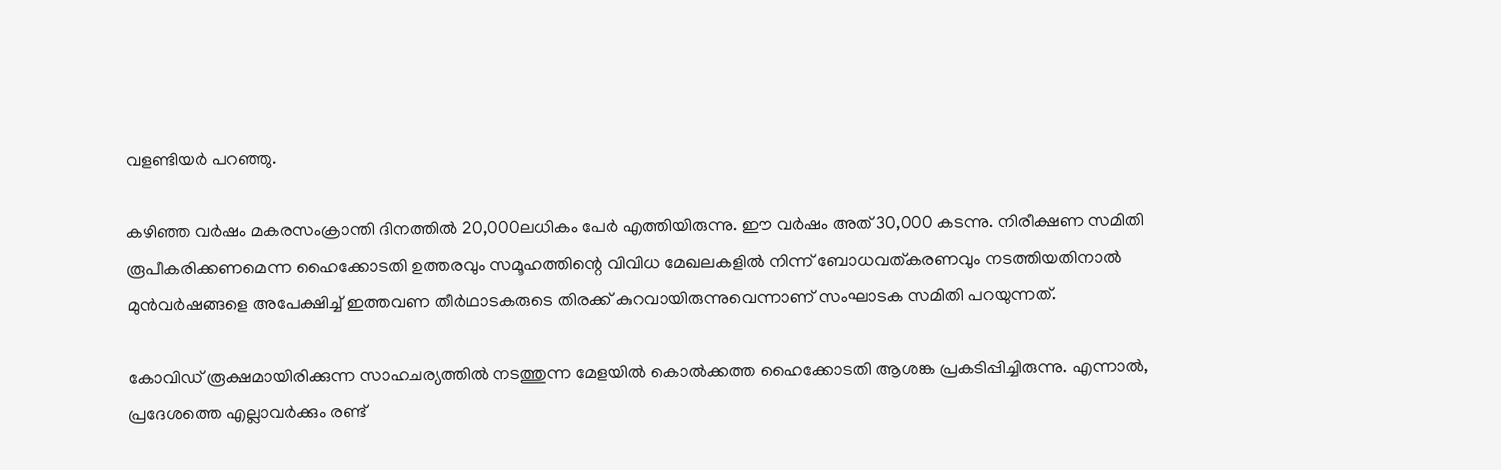വളണ്ടിയര്‍ പറഞ്ഞു.

കഴിഞ്ഞ വര്‍ഷം മകരസംക്രാന്തി ദിനത്തില്‍ 20,000ലധികം പേര്‍ എത്തിയിരുന്നു. ഈ വര്‍ഷം അത് 30,000 കടന്നു. നിരീക്ഷണ സമിതി രൂപീകരിക്കണമെന്ന ഹൈക്കോടതി ഉത്തരവും സമൂഹത്തിന്റെ വിവിധ മേഖലകളില്‍ നിന്ന് ബോധവത്കരണവും നടത്തിയതിനാല്‍ മുന്‍വര്‍ഷങ്ങളെ അപേക്ഷിച്ച് ഇത്തവണ തീര്‍ഥാടകരുടെ തിരക്ക് കുറവായിരുന്നുവെന്നാണ് സംഘാടക സമിതി പറയുന്നത്.

കോവിഡ് രൂക്ഷമായിരിക്കുന്ന സാഹചര്യത്തില്‍ നടത്തുന്ന മേളയില്‍ കൊല്‍ക്കത്ത ഹൈക്കോടതി ആശങ്ക പ്രകടിപ്പിച്ചിരുന്നു. എന്നാല്‍, പ്രദേശത്തെ എല്ലാവര്‍ക്കും രണ്ട്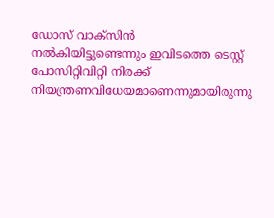ഡോസ് വാക്‌സിന്‍ നല്‍കിയിട്ടുണ്ടെന്നും ഇവിടത്തെ ടെസ്റ്റ് പോസിറ്റിവിറ്റി നിരക്ക് നിയന്ത്രണവിധേയമാണെന്നുമായിരുന്നു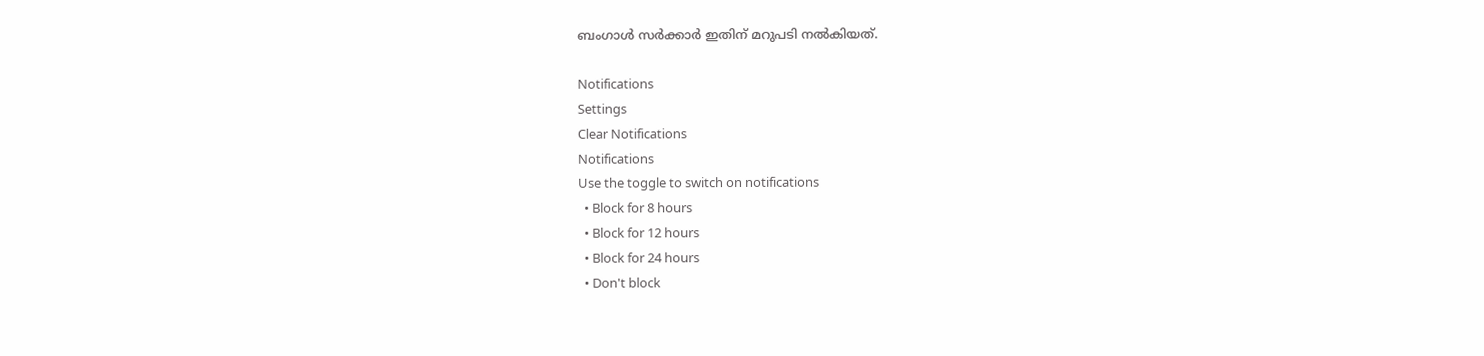ബംഗാള്‍ സര്‍ക്കാര്‍ ഇതിന് മറുപടി നല്‍കിയത്.

Notifications
Settings
Clear Notifications
Notifications
Use the toggle to switch on notifications
  • Block for 8 hours
  • Block for 12 hours
  • Block for 24 hours
  • Don't block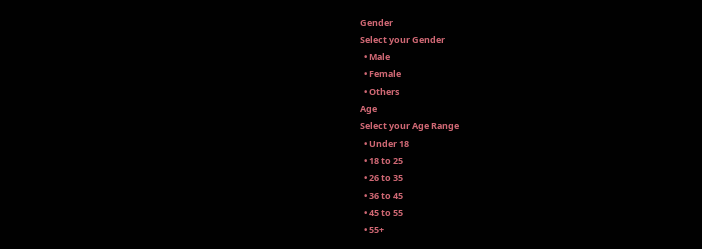Gender
Select your Gender
  • Male
  • Female
  • Others
Age
Select your Age Range
  • Under 18
  • 18 to 25
  • 26 to 35
  • 36 to 45
  • 45 to 55
  • 55+